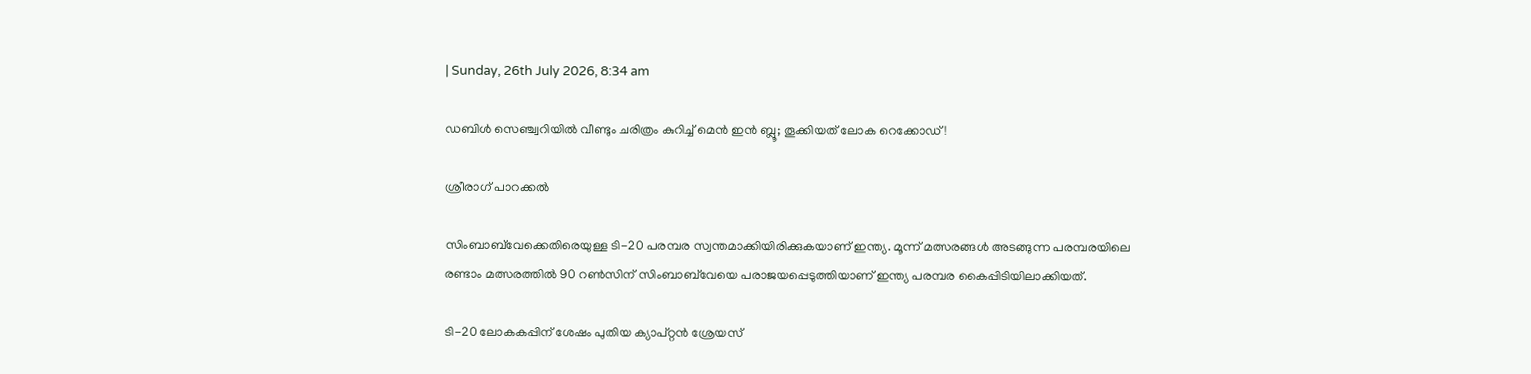| Sunday, 26th July 2026, 8:34 am

ഡബിള്‍ സെഞ്ച്വറിയില്‍ വീണ്ടും ചരിത്രം കുറിച്ച് മെന്‍ ഇന്‍ ബ്ലൂ; തൂക്കിയത് ലോക റെക്കോഡ്!

ശ്രീരാഗ് പാറക്കല്‍

സിംബാബ്‌വേക്കെതിരെയുള്ള ടി-20 പരമ്പര സ്വന്തമാക്കിയിരിക്കുകയാണ് ഇന്ത്യ. മൂന്ന് മത്സരങ്ങള്‍ അടങ്ങുന്ന പരമ്പരയിലെ രണ്ടാം മത്സരത്തില്‍ 90 റണ്‍സിന് സിംബാബ്‌വേയെ പരാജയപ്പെടുത്തിയാണ് ഇന്ത്യ പരമ്പര കൈപ്പിടിയിലാക്കിയത്.

ടി-20 ലോകകപ്പിന് ശേഷം പുതിയ ക്യാപ്റ്റന്‍ ശ്രേയസ്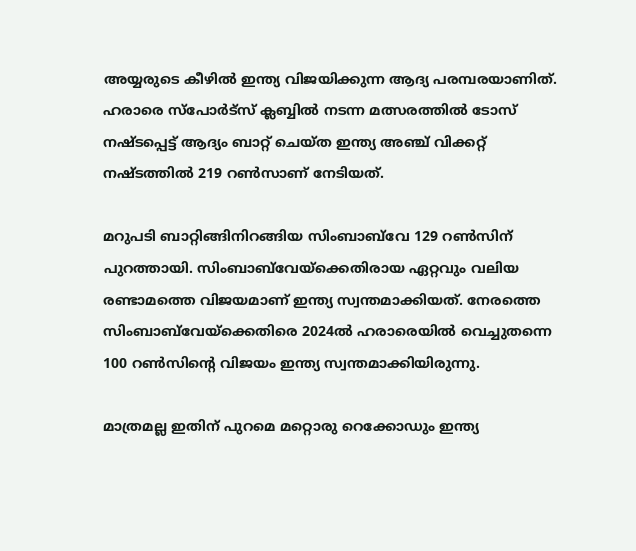അയ്യരുടെ കീഴില്‍ ഇന്ത്യ വിജയിക്കുന്ന ആദ്യ പരമ്പരയാണിത്. ഹരാരെ സ്‌പോര്‍ട്‌സ് ക്ലബ്ബില്‍ നടന്ന മത്സരത്തില്‍ ടോസ് നഷ്ടപ്പെട്ട് ആദ്യം ബാറ്റ് ചെയ്ത ഇന്ത്യ അഞ്ച് വിക്കറ്റ് നഷ്ടത്തില്‍ 219 റണ്‍സാണ് നേടിയത്.

മറുപടി ബാറ്റിങ്ങിനിറങ്ങിയ സിംബാബ്‌വേ 129 റണ്‍സിന് പുറത്തായി. സിംബാബ്‌വേയ്‌ക്കെതിരായ ഏറ്റവും വലിയ രണ്ടാമത്തെ വിജയമാണ് ഇന്ത്യ സ്വന്തമാക്കിയത്. നേരത്തെ സിംബാബ്‌വേയ്‌ക്കെതിരെ 2024ല്‍ ഹരാരെയില്‍ വെച്ചുതന്നെ 100 റണ്‍സിന്റെ വിജയം ഇന്ത്യ സ്വന്തമാക്കിയിരുന്നു.

മാത്രമല്ല ഇതിന് പുറമെ മറ്റൊരു റെക്കോഡും ഇന്ത്യ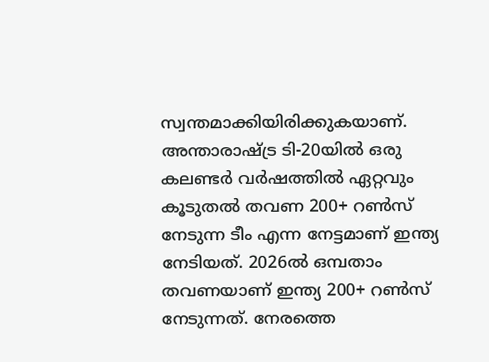സ്വന്തമാക്കിയിരിക്കുകയാണ്. അന്താരാഷ്ട്ര ടി-20യില്‍ ഒരു കലണ്ടര്‍ വര്‍ഷത്തില്‍ ഏറ്റവും കൂടുതല്‍ തവണ 200+ റണ്‍സ് നേടുന്ന ടീം എന്ന നേട്ടമാണ് ഇന്ത്യ നേടിയത്. 2026ല്‍ ഒമ്പതാം തവണയാണ് ഇന്ത്യ 200+ റണ്‍സ് നേടുന്നത്. നേരത്തെ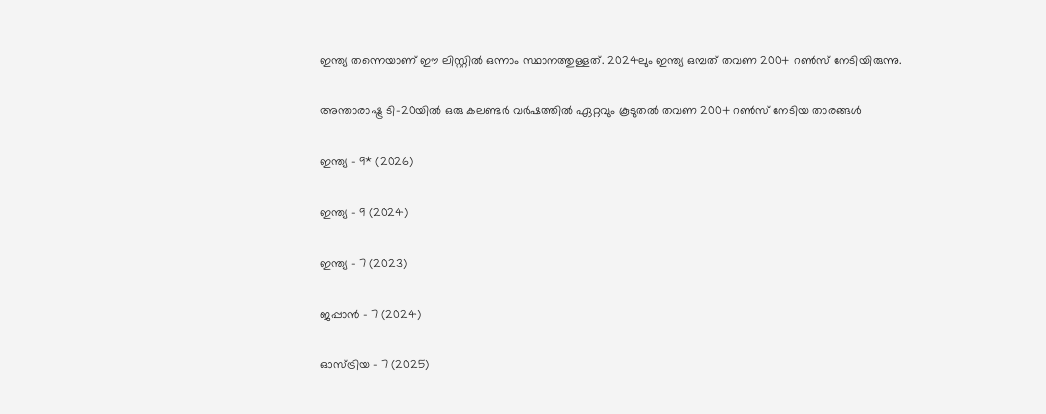ഇന്ത്യ തന്നെയാണ് ഈ ലിസ്റ്റില്‍ ഒന്നാം സ്ഥാനത്തുള്ളത്. 2024ലും ഇന്ത്യ ഒമ്പത് തവണ 200+ റണ്‍സ് നേടിയിരുന്നു.

അന്താരാഷ്ട്ര ടി-20യില്‍ ഒരു കലണ്ടര്‍ വര്‍ഷത്തില്‍ ഏറ്റവും കൂടുതല്‍ തവണ 200+ റണ്‍സ് നേടിയ താരങ്ങള്‍

ഇന്ത്യ – 9* (2026)

ഇന്ത്യ – 9 (2024)

ഇന്ത്യ – 7 (2023)

ജപ്പാന്‍ – 7 (2024)

ഓസ്ട്രിയ – 7 (2025)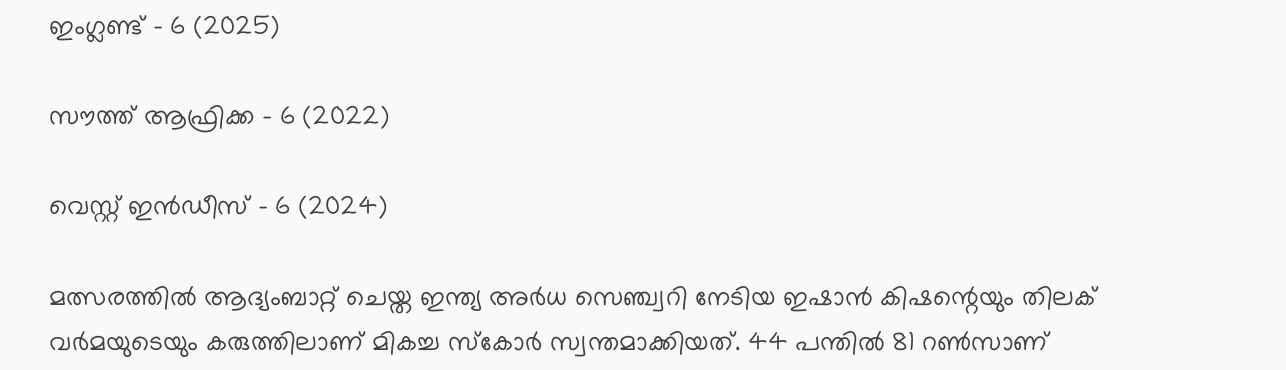ഇംഗ്ലണ്ട് – 6 (2025)

സൗത്ത് ആഫ്രിക്ക – 6 (2022)

വെസ്റ്റ് ഇന്‍ഡീസ് – 6 (2024)

മത്സരത്തില്‍ ആദ്യംബാറ്റ് ചെയ്ത ഇന്ത്യ അര്‍ധ സെഞ്ച്വറി നേടിയ ഇഷാന്‍ കിഷന്റെയും തിലക് വര്‍മയുടെയും കരുത്തിലാണ് മികച്ച സ്‌കോര്‍ സ്വന്തമാക്കിയത്. 44 പന്തില്‍ 81 റണ്‍സാണ്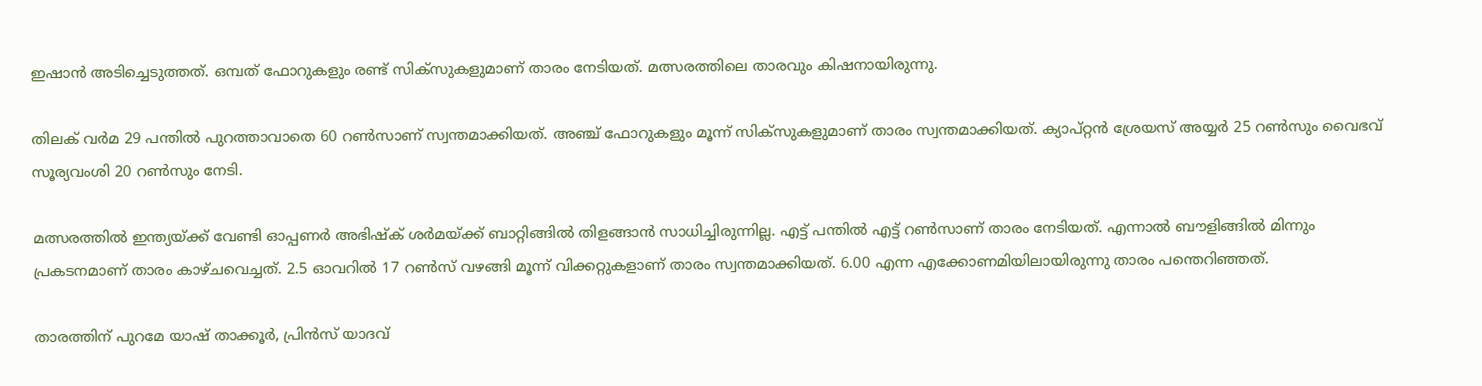ഇഷാന്‍ അടിച്ചെടുത്തത്. ഒമ്പത് ഫോറുകളും രണ്ട് സിക്‌സുകളുമാണ് താരം നേടിയത്. മത്സരത്തിലെ താരവും കിഷനായിരുന്നു.

തിലക് വര്‍മ 29 പന്തില്‍ പുറത്താവാതെ 60 റണ്‍സാണ് സ്വന്തമാക്കിയത്. അഞ്ച് ഫോറുകളും മൂന്ന് സിക്സുകളുമാണ് താരം സ്വന്തമാക്കിയത്. ക്യാപ്റ്റന്‍ ശ്രേയസ് അയ്യര്‍ 25 റണ്‍സും വൈഭവ് സൂര്യവംശി 20 റണ്‍സും നേടി.

മത്സരത്തില്‍ ഇന്ത്യയ്ക്ക് വേണ്ടി ഓപ്പണര്‍ അഭിഷ്‌ക് ശര്‍മയ്ക്ക് ബാറ്റിങ്ങില്‍ തിളങ്ങാന്‍ സാധിച്ചിരുന്നില്ല. എട്ട് പന്തില്‍ എട്ട് റണ്‍സാണ് താരം നേടിയത്. എന്നാല്‍ ബൗളിങ്ങില്‍ മിന്നും പ്രകടനമാണ് താരം കാഴ്ചവെച്ചത്. 2.5 ഓവറില്‍ 17 റണ്‍സ് വഴങ്ങി മൂന്ന് വിക്കറ്റുകളാണ് താരം സ്വന്തമാക്കിയത്. 6.00 എന്ന എക്കോണമിയിലായിരുന്നു താരം പന്തെറിഞ്ഞത്.

താരത്തിന് പുറമേ യാഷ് താക്കൂര്‍, പ്രിന്‍സ് യാദവ്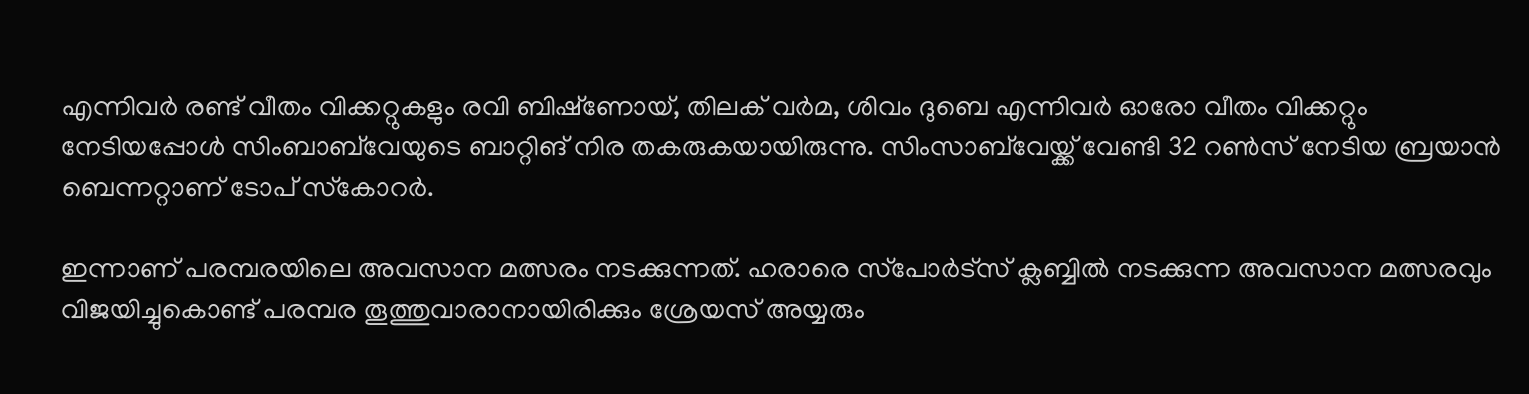എന്നിവര്‍ രണ്ട് വീതം വിക്കറ്റുകളും രവി ബിഷ്‌ണോയ്, തിലക് വര്‍മ, ശിവം ദുബെ എന്നിവര്‍ ഓരോ വീതം വിക്കറ്റും നേടിയപ്പോള്‍ സിംബാബ്‌വേയുടെ ബാറ്റിങ് നിര തകരുകയായിരുന്നു. സിംസാബ്‌വേയ്ക്ക് വേണ്ടി 32 റണ്‍സ് നേടിയ ബ്രയാന്‍ ബെന്നറ്റാണ് ടോപ് സ്‌കോറര്‍.

ഇന്നാണ് പരമ്പരയിലെ അവസാന മത്സരം നടക്കുന്നത്. ഹരാരെ സ്‌പോര്‍ട്‌സ് ക്ലബ്ബില്‍ നടക്കുന്ന അവസാന മത്സരവും വിജയിച്ചുകൊണ്ട് പരമ്പര തൂത്തുവാരാനായിരിക്കും ശ്രേയസ് അയ്യരും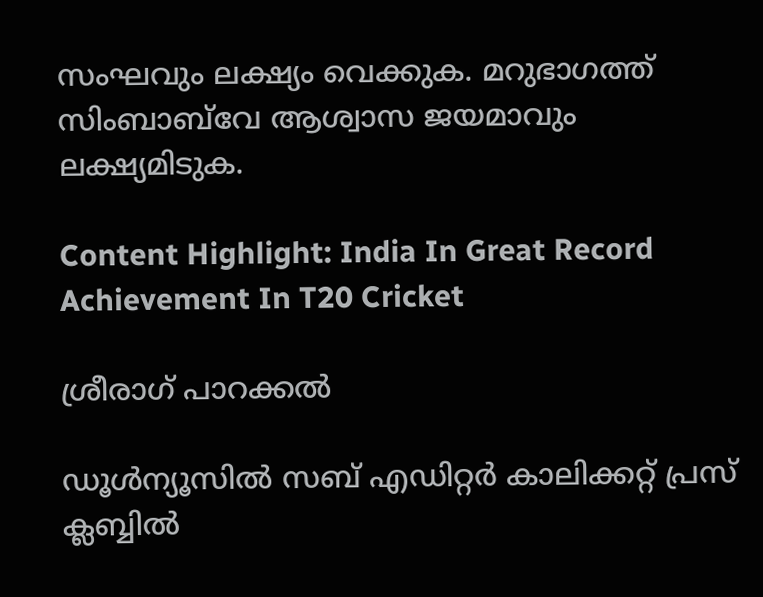സംഘവും ലക്ഷ്യം വെക്കുക. മറുഭാഗത്ത് സിംബാബ്‌വേ ആശ്വാസ ജയമാവും ലക്ഷ്യമിടുക.

Content Highlight: India In Great Record Achievement In T20 Cricket

ശ്രീരാഗ് പാറക്കല്‍

ഡൂള്‍ന്യൂസില്‍ സബ് എഡിറ്റര്‍ കാലിക്കറ്റ് പ്രസ് ക്ലബ്ബില്‍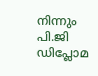നിന്നും പി.ജി ഡിപ്ലോമ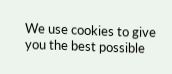We use cookies to give you the best possible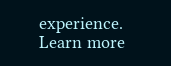experience. Learn more